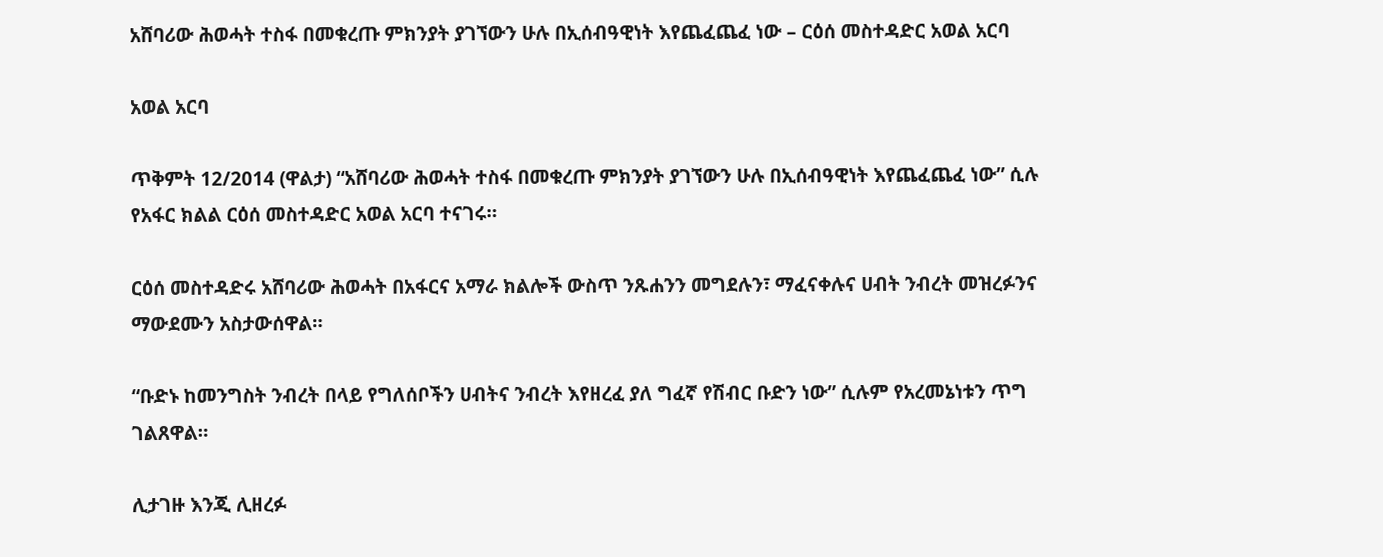አሸባሪው ሕወሓት ተስፋ በመቁረጡ ምክንያት ያገኘውን ሁሉ በኢሰብዓዊነት እየጨፈጨፈ ነው – ርዕሰ መስተዳድር አወል አርባ

አወል አርባ

ጥቅምት 12/2014 (ዋልታ) “አሸባሪው ሕወሓት ተስፋ በመቁረጡ ምክንያት ያገኘውን ሁሉ በኢሰብዓዊነት እየጨፈጨፈ ነው” ሲሉ የአፋር ክልል ርዕሰ መስተዳድር አወል አርባ ተናገሩ።

ርዕሰ መስተዳድሩ አሸባሪው ሕወሓት በአፋርና አማራ ክልሎች ውስጥ ንጹሐንን መግደሉን፣ ማፈናቀሉና ሀብት ንብረት መዝረፉንና ማውደሙን አስታውሰዋል።

“ቡድኑ ከመንግስት ንብረት በላይ የግለሰቦችን ሀብትና ንብረት እየዘረፈ ያለ ግፈኛ የሽብር ቡድን ነው” ሲሉም የአረመኔነቱን ጥግ ገልጸዋል።

ሊታገዙ እንጂ ሊዘረፉ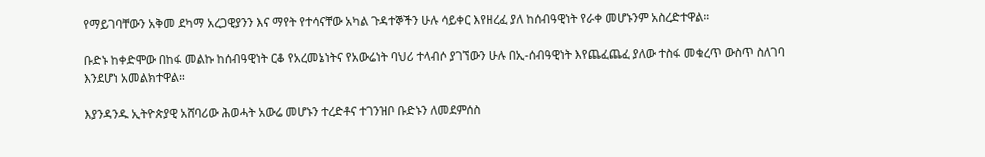የማይገባቸውን አቅመ ደካማ አረጋዊያንን እና ማየት የተሳናቸው አካል ጉዳተኞችን ሁሉ ሳይቀር እየዘረፈ ያለ ከሰብዓዊነት የራቀ መሆኑንም አስረድተዋል።

ቡድኑ ከቀድሞው በከፋ መልኩ ከሰብዓዊነት ርቆ የአረመኔነትና የአውሬነት ባህሪ ተላብሶ ያገኘውን ሁሉ በኢ-ሰብዓዊነት እየጨፈጨፈ ያለው ተስፋ መቁረጥ ውስጥ ስለገባ እንደሆነ አመልክተዋል።

እያንዳንዱ ኢትዮጵያዊ አሸባሪው ሕወሓት አውሬ መሆኑን ተረድቶና ተገንዝቦ ቡድኑን ለመደምሰስ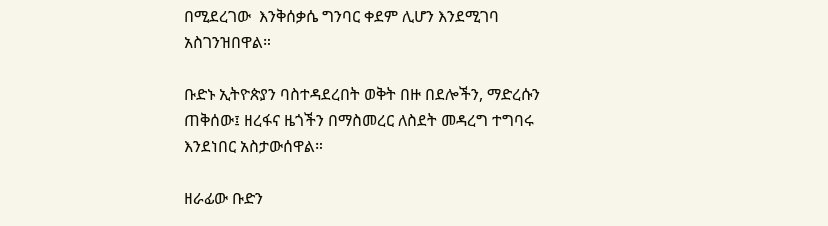በሚደረገው  እንቅሰቃሴ ግንባር ቀደም ሊሆን እንደሚገባ አስገንዝበዋል።

ቡድኑ ኢትዮጵያን ባስተዳደረበት ወቅት በዙ በደሎችን, ማድረሱን ጠቅሰው፤ ዘረፋና ዜጎችን በማስመረር ለስደት መዳረግ ተግባሩ እንደነበር አስታውሰዋል።

ዘራፊው ቡድን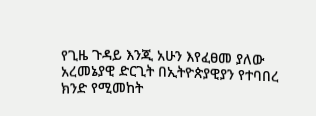የጊዜ ጉዳይ እንጂ አሁን እየፈፀመ ያለው አረመኔያዊ ድርጊት በኢትዮጵያዊያን የተባበረ ክንድ የሚመከት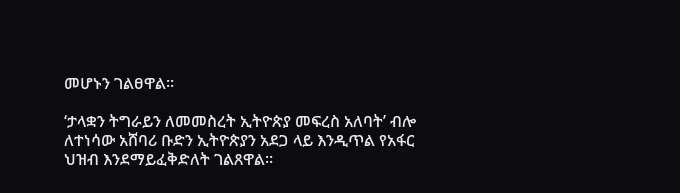መሆኑን ገልፀዋል።

‘ታላቋን ትግራይን ለመመስረት ኢትዮጵያ መፍረስ አለባት’ ብሎ ለተነሳው አሸባሪ ቡድን ኢትዮጵያን አደጋ ላይ እንዲጥል የአፋር ህዝብ እንደማይፈቅድለት ገልጸዋል።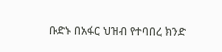ቡድኑ በአፋር ህዝብ የተባበረ ክንድ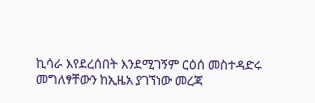ኪሳራ እየደረሰበት እንደሚገኝም ርዕሰ መስተዳድሩ መግለፃቸውን ከኢዜአ ያገኘነው መረጃ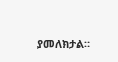ያመለክታል።